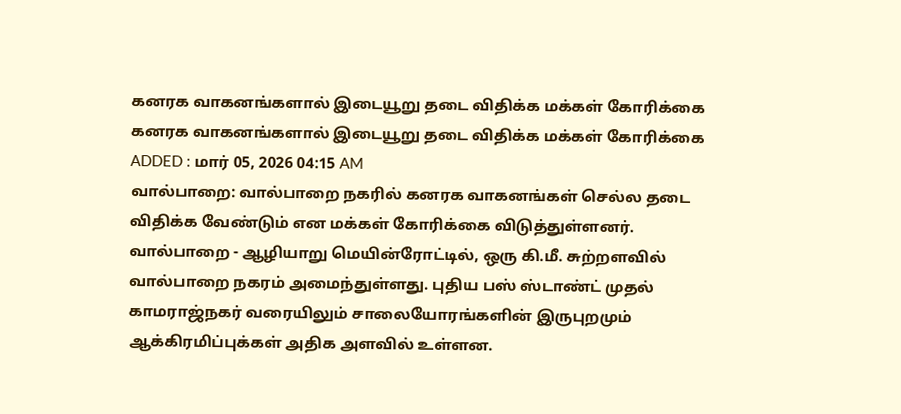கனரக வாகனங்களால் இடையூறு தடை விதிக்க மக்கள் கோரிக்கை
கனரக வாகனங்களால் இடையூறு தடை விதிக்க மக்கள் கோரிக்கை
ADDED : மார் 05, 2026 04:15 AM
வால்பாறை: வால்பாறை நகரில் கனரக வாகனங்கள் செல்ல தடை விதிக்க வேண்டும் என மக்கள் கோரிக்கை விடுத்துள்ளனர்.
வால்பாறை - ஆழியாறு மெயின்ரோட்டில், ஒரு கி.மீ. சுற்றளவில் வால்பாறை நகரம் அமைந்துள்ளது. புதிய பஸ் ஸ்டாண்ட் முதல் காமராஜ்நகர் வரையிலும் சாலையோரங்களின் இருபுறமும் ஆக்கிரமிப்புக்கள் அதிக அளவில் உள்ளன.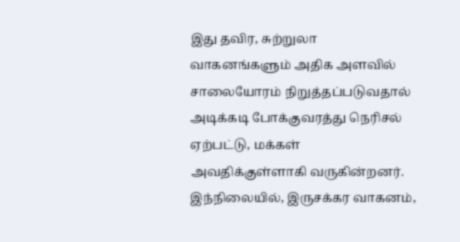இது தவிர, சுற்றுலா வாகனங்களும் அதிக அளவில் சாலையோரம் நிறுத்தப்படுவதால் அடிக்கடி போக்குவரத்து நெரிசல் ஏற்பட்டு, மக்கள் அவதிக்குள்ளாகி வருகின்றனர். இந்நிலையில், இருசக்கர வாகனம்,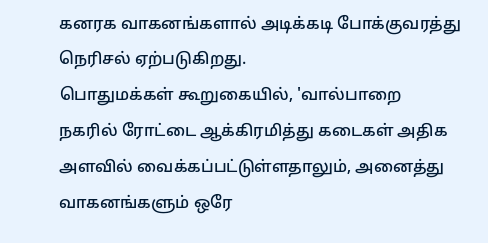கனரக வாகனங்களால் அடிக்கடி போக்குவரத்து நெரிசல் ஏற்படுகிறது.
பொதுமக்கள் கூறுகையில், 'வால்பாறை நகரில் ரோட்டை ஆக்கிரமித்து கடைகள் அதிக அளவில் வைக்கப்பட்டுள்ளதாலும், அனைத்து வாகனங்களும் ஒரே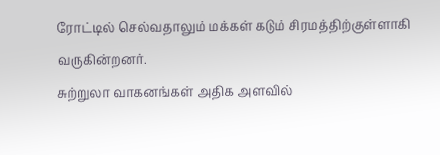ரோட்டில் செல்வதாலும் மக்கள் கடும் சிரமத்திற்குள்ளாகி வருகின்றனர்.
சுற்றுலா வாகனங்கள் அதிக அளவில்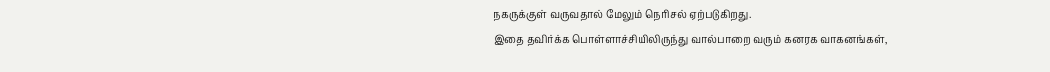நகருக்குள் வருவதால் மேலும் நெரிசல் ஏற்படுகிறது.
இதை தவிர்க்க பொள்ளாச்சியிலிருந்து வால்பாறை வரும் கனரக வாகனங்கள்,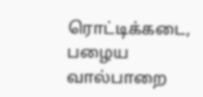ரொட்டிக்கடை, பழைய வால்பாறை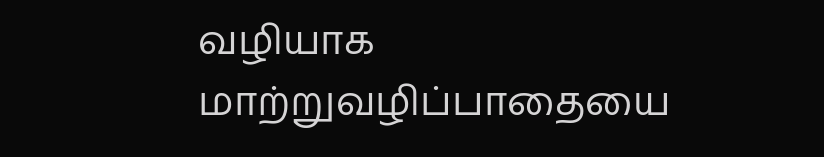வழியாக மாற்றுவழிப்பாதையை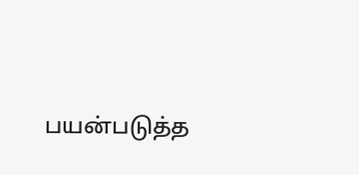பயன்படுத்த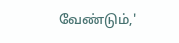வேண்டும்,'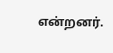என்றனர்.